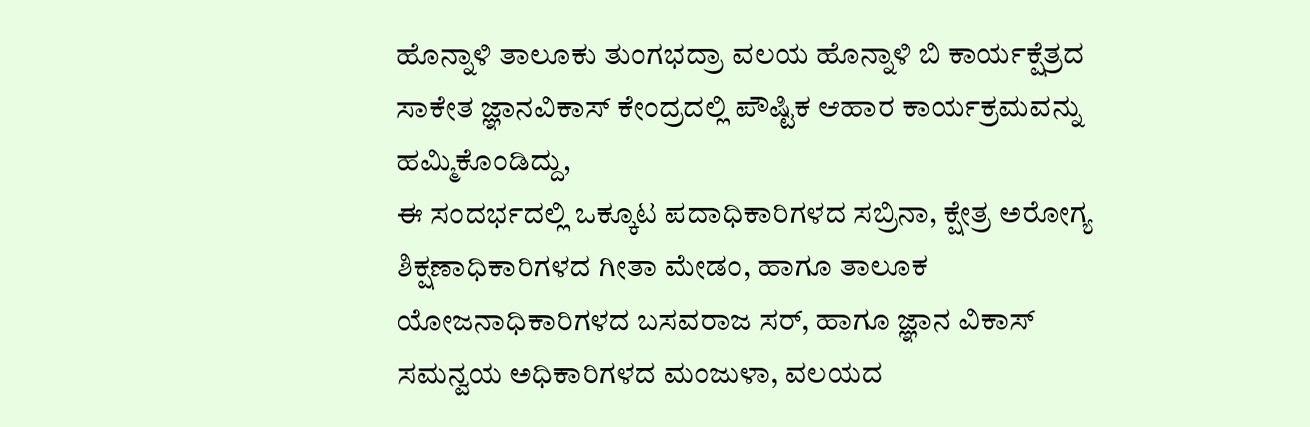ಹೊನ್ನಾಳಿ ತಾಲೂಕು ತುಂಗಭದ್ರಾ ವಲಯ ಹೊನ್ನಾಳಿ ಬಿ ಕಾರ್ಯಕ್ಷೆತ್ರದ ಸಾಕೇತ ಜ್ಞಾನವಿಕಾಸ್ ಕೇಂದ್ರದಲ್ಲಿ ಪೌಷ್ಟಿಕ ಆಹಾರ ಕಾರ್ಯಕ್ರಮವನ್ನು ಹಮ್ಮಿಕೊಂಡಿದ್ದು,
ಈ ಸಂದರ್ಭದಲ್ಲಿ ಒಕ್ಕೂಟ ಪದಾಧಿಕಾರಿಗಳದ ಸಬ್ರಿನಾ, ಕ್ಷೇತ್ರ ಅರೋಗ್ಯ ಶಿಕ್ಷಣಾಧಿಕಾರಿಗಳದ ಗೀತಾ ಮೇಡಂ, ಹಾಗೂ ತಾಲೂಕ ಯೋಜನಾಧಿಕಾರಿಗಳದ ಬಸವರಾಜ ಸರ್, ಹಾಗೂ ಜ್ಞಾನ ವಿಕಾಸ್ ಸಮನ್ವಯ ಅಧಿಕಾರಿಗಳದ ಮಂಜುಳಾ, ವಲಯದ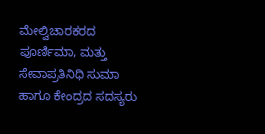ಮೇಲ್ವಿಚಾರಕರದ ಪೂರ್ಣಿಮಾ, ಮತ್ತು ಸೇವಾಪ್ರತಿನಿಧಿ ಸುಮಾ ಹಾಗೂ ಕೇಂದ್ರದ ಸದಸ್ಯರು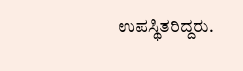ಉಪಸ್ಥಿತರಿದ್ದರು.